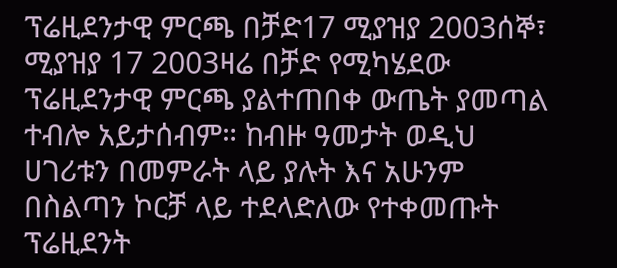ፕሬዚደንታዊ ምርጫ በቻድ17 ሚያዝያ 2003ሰኞ፣ ሚያዝያ 17 2003ዛሬ በቻድ የሚካሄደው ፕሬዚደንታዊ ምርጫ ያልተጠበቀ ውጤት ያመጣል ተብሎ አይታሰብም። ከብዙ ዓመታት ወዲህ ሀገሪቱን በመምራት ላይ ያሉት እና አሁንም በስልጣን ኮርቻ ላይ ተደላድለው የተቀመጡት ፕሬዚደንት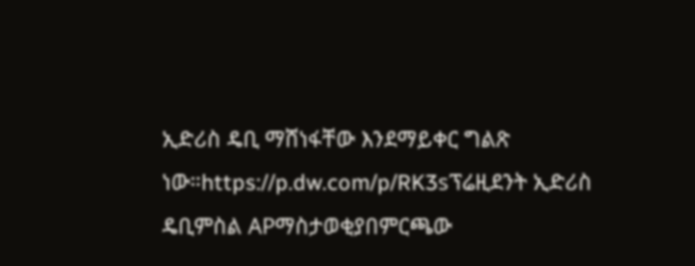ኢድሪስ ዴቢ ማሸነፋቸው እንደማይቀር ግልጽ ነው።https://p.dw.com/p/RK3sፕሬዚደንት ኢድሪስ ዴቢምስል APማስታወቂያበምርጫው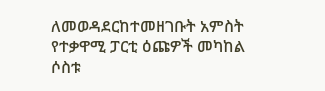ለመወዳደርከተመዘገቡት አምስት የተቃዋሚ ፓርቲ ዕጩዎች መካከል ሶስቱ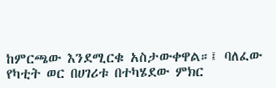ከምርጫው እንደሚርቁ አስታውቀዋል።፤ ባለፈው የካቲት ወር በሀገሪቱ በተካሄደው ምክር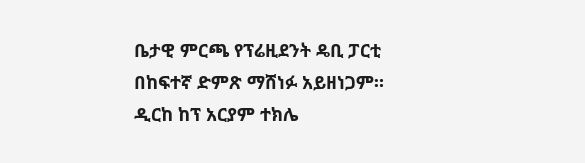ቤታዊ ምርጫ የፕሬዚደንት ዴቢ ፓርቲ በከፍተኛ ድምጽ ማሸነፉ አይዘነጋም። ዲርከ ከፕ አርያም ተክሌ